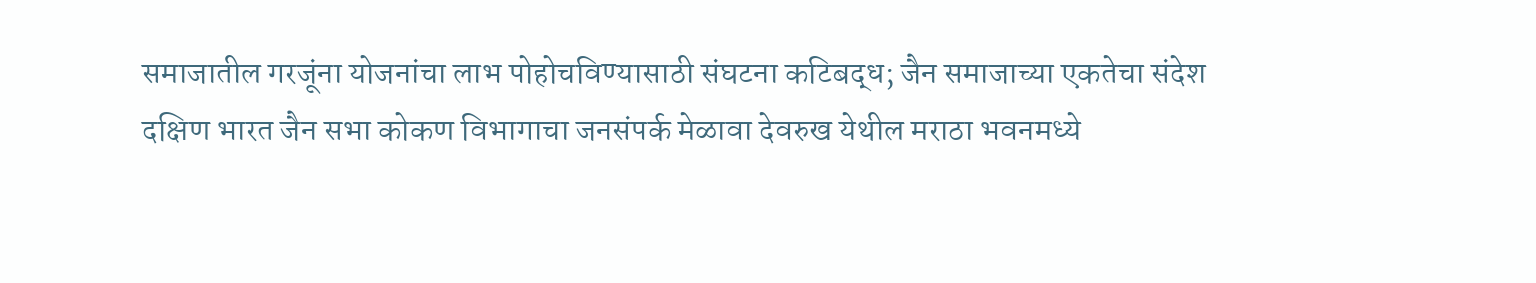समाजातील गरजूंना योजनांचा लाभ पोहोचविण्यासाठी संघटना कटिबद्ध; जैन समाजाच्या एकतेचा संदेश
दक्षिण भारत जैन सभा कोकण विभागाचा जनसंपर्क मेळावा देवरुख येथील मराठा भवनमध्ये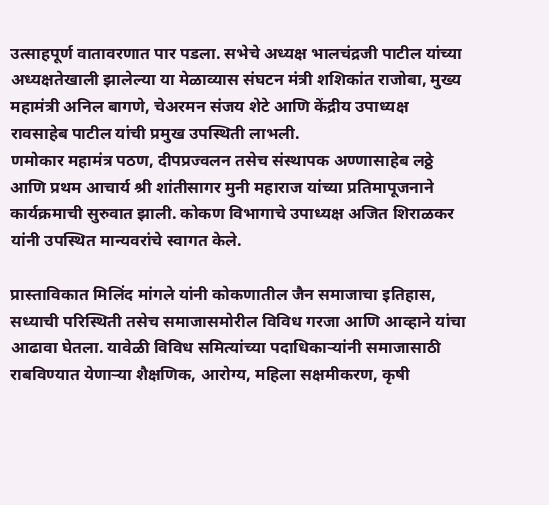उत्साहपूर्ण वातावरणात पार पडला. सभेचे अध्यक्ष भालचंद्रजी पाटील यांच्या अध्यक्षतेखाली झालेल्या या मेळाव्यास संघटन मंत्री शशिकांत राजोबा, मुख्य महामंत्री अनिल बागणे, चेअरमन संजय शेटे आणि केंद्रीय उपाध्यक्ष रावसाहेब पाटील यांची प्रमुख उपस्थिती लाभली.
णमोकार महामंत्र पठण, दीपप्रज्वलन तसेच संस्थापक अण्णासाहेब लठ्ठे आणि प्रथम आचार्य श्री शांतीसागर मुनी महाराज यांच्या प्रतिमापूजनाने कार्यक्रमाची सुरुवात झाली. कोकण विभागाचे उपाध्यक्ष अजित शिराळकर यांनी उपस्थित मान्यवरांचे स्वागत केले.

प्रास्ताविकात मिलिंद मांगले यांनी कोकणातील जैन समाजाचा इतिहास, सध्याची परिस्थिती तसेच समाजासमोरील विविध गरजा आणि आव्हाने यांचा आढावा घेतला. यावेळी विविध समित्यांच्या पदाधिकाऱ्यांनी समाजासाठी राबविण्यात येणाऱ्या शैक्षणिक, आरोग्य, महिला सक्षमीकरण, कृषी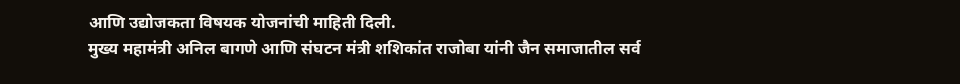आणि उद्योजकता विषयक योजनांची माहिती दिली.
मुख्य महामंत्री अनिल बागणे आणि संघटन मंत्री शशिकांत राजोबा यांनी जैन समाजातील सर्व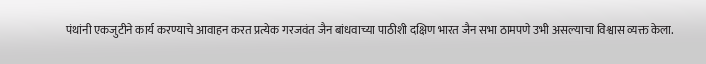पंथांनी एकजुटीने कार्य करण्याचे आवाहन करत प्रत्येक गरजवंत जैन बांधवाच्या पाठीशी दक्षिण भारत जैन सभा ठामपणे उभी असल्याचा विश्वास व्यक्त केला.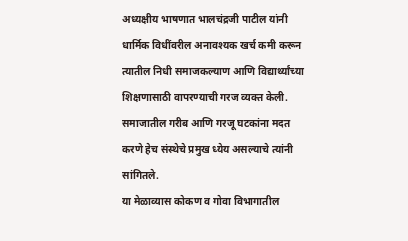अध्यक्षीय भाषणात भालचंद्रजी पाटील यांनी धार्मिक विधींवरील अनावश्यक खर्च कमी करून त्यातील निधी समाजकल्याण आणि विद्यार्थ्यांच्या शिक्षणासाठी वापरण्याची गरज व्यक्त केली. समाजातील गरीब आणि गरजू घटकांना मदत करणे हेच संस्थेचे प्रमुख ध्येय असल्याचे त्यांनी सांगितले.
या मेळाव्यास कोकण व गोवा विभागातील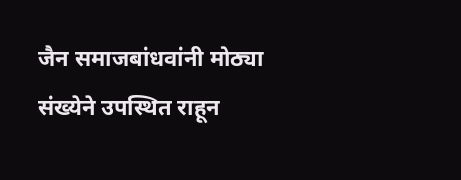जैन समाजबांधवांनी मोठ्या संख्येने उपस्थित राहून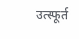उत्स्फूर्त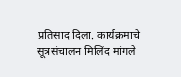प्रतिसाद दिला. कार्यक्रमाचे सूत्रसंचालन मिलिंद मांगले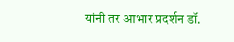यांनी तर आभार प्रदर्शन डॉ.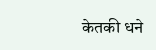केतकी धने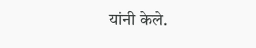यांनी केले.